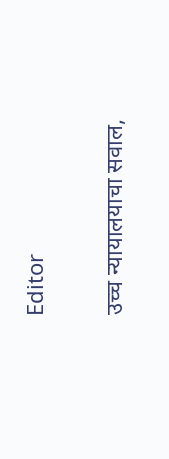Editor

उच्च न्यायालयाचा सवाल,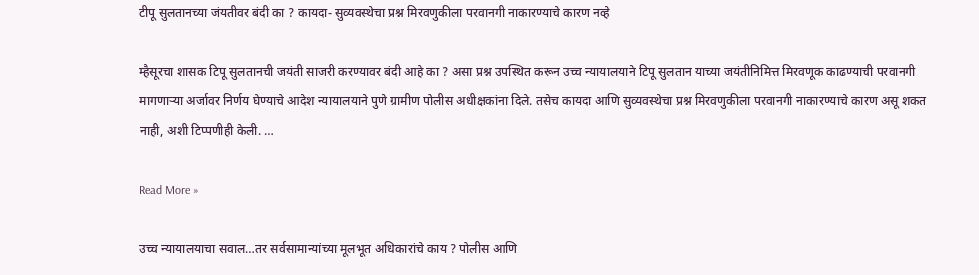टीपू सुलतानच्या जंयतीवर बंदी का ? कायदा- सुव्यवस्थेचा प्रश्न मिरवणुकीला परवानगी नाकारण्याचे कारण नव्हे

म्हैसूरचा शासक टिपू सुलतानची जयंती साजरी करण्यावर बंदी आहे का ? असा प्रश्न उपस्थित करून उच्च न्यायालयाने टिपू सुलतान याच्या जयंतीनिमित्त मिरवणूक काढण्याची परवानगी मागणाऱ्या अर्जावर निर्णय घेण्याचे आदेश न्यायालयाने पुणे ग्रामीण पोलीस अधीक्षकांना दिले. तसेच कायदा आणि सुव्यवस्थेचा प्रश्न मिरवणुकीला परवानगी नाकारण्याचे कारण असू शकत नाही, अशी टिप्पणीही केली. …

Read More »

उच्च न्यायालयाचा सवाल…तर सर्वसामान्यांच्या मूलभूत अधिकारांचे काय ? पोलीस आणि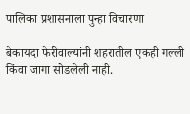पालिका प्रशासनाला पुन्हा विचारणा

बेकायदा फेरीवाल्यांनी शहरातील एकही गल्ली किंवा जागा सोडलेली नाही.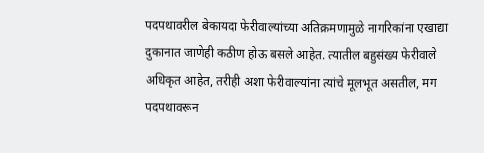पदपथावरील बेकायदा फेरीवाल्यांच्या अतिक्रमणामुळे नागरिकांना एखाद्या दुकानात जाणेही कठीण होऊ बसले आहेत. त्यातील बहुसंख्य फेरीवाले अधिकृत आहेत, तरीही अशा फेरीवाल्यांना त्यांचे मूलभूत असतील, मग पदपथावरून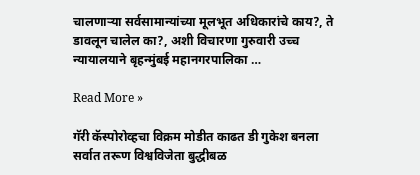चालणाऱ्या सर्वसामान्यांच्या मूलभूत अधिकारांचे काय?, ते डावलून चालेल का?, अशी विचारणा गुरुवारी उच्च न्यायालयाने बृहन्मुंबई महानगरपालिका …

Read More »

गॅरी कॅस्पोरोव्हचा विक्रम मोडीत काढत डी गुकेश बनला सर्वात तरूण विश्वविजेता बुद्धीबळ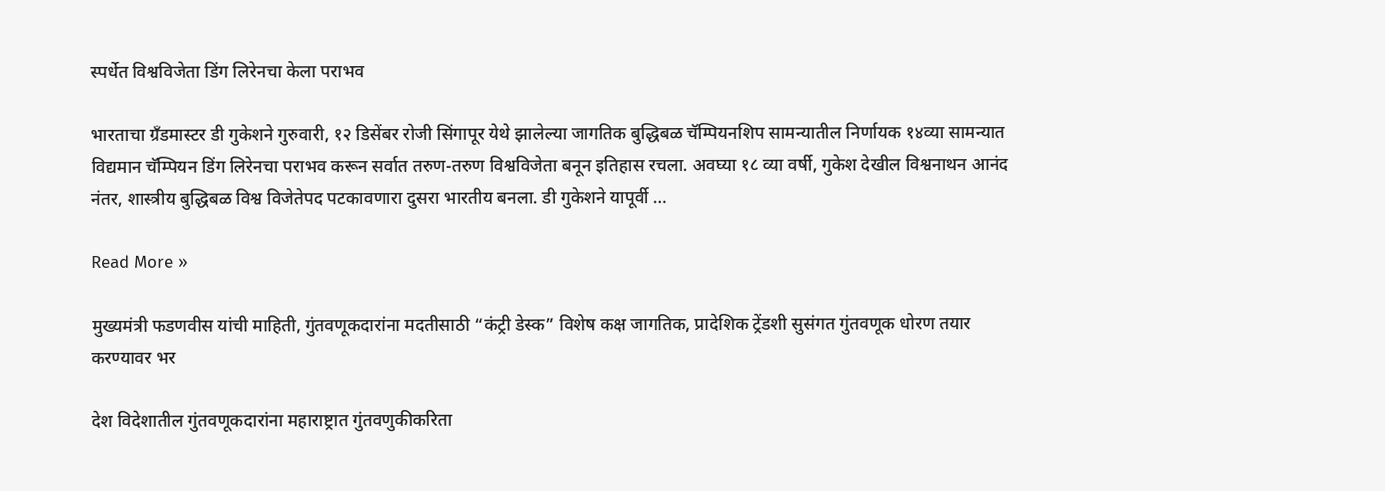स्पर्धेत विश्वविजेता डिंग लिरेनचा केला पराभव

भारताचा ग्रँडमास्टर डी गुकेशने गुरुवारी, १२ डिसेंबर रोजी सिंगापूर येथे झालेल्या जागतिक बुद्धिबळ चॅम्पियनशिप सामन्यातील निर्णायक १४व्या सामन्यात विद्यमान चॅम्पियन डिंग लिरेनचा पराभव करून सर्वात तरुण-तरुण विश्वविजेता बनून इतिहास रचला. अवघ्या १८ व्या वर्षी, गुकेश देखील विश्वनाथन आनंद नंतर, शास्त्रीय बुद्धिबळ विश्व विजेतेपद पटकावणारा दुसरा भारतीय बनला. डी गुकेशने यापूर्वी …

Read More »

मुख्यमंत्री फडणवीस यांची माहिती, गुंतवणूकदारांना मदतीसाठी “कंट्री डेस्क” विशेष कक्ष जागतिक, प्रादेशिक ट्रेंडशी सुसंगत गुंतवणूक धोरण तयार करण्यावर भर

देश विदेशातील गुंतवणूकदारांना महाराष्ट्रात गुंतवणुकीकरिता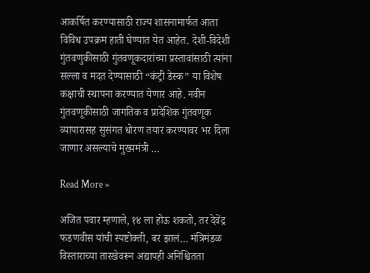आकर्षित करण्यासाठी राज्य शासनामार्फत आता विविध उपक्रम हाती घेण्यात येत आहेत. देशी-विदेशी गुंतवणुकीसाठी गुंतवणूकदारांच्या प्रस्तावांसाठी त्यांना सल्ला व मदत देण्यासाठी “कंट्री डेस्क” या विशेष कक्षाची स्थापना करण्यात येणार आहे. नवीन गुंतवणूकीसाठी जागतिक व प्रादेशिक गुंतवणूक व्यापारासह सुसंगत धोरण तयार करण्यावर भर दिला जाणार असल्याचे मुख्यमंत्री …

Read More »

अजित पवार म्हणाले, १४ ला होऊ शकतो, तर देवेंद्र फडणवीस यांची स्पष्टोक्ती, बर झालं… मंत्रिमंडळ विस्ताराच्या तारखेवरून अद्यापही अनिश्चितता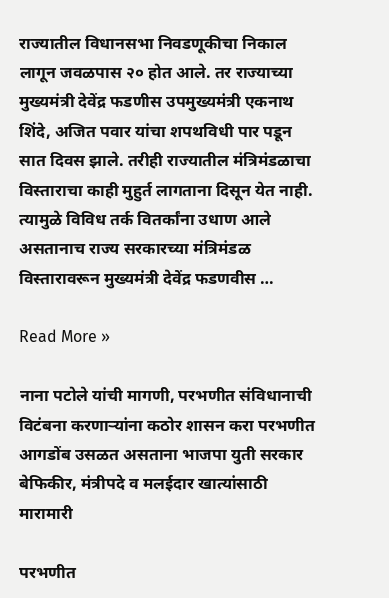राज्यातील विधानसभा निवडणूकीचा निकाल लागून जवळपास २० होत आले. तर राज्याच्या मुख्यमंत्री देवेंद्र फडणीस उपमुख्यमंत्री एकनाथ शिंदे, अजित पवार यांचा शपथविधी पार पडून सात दिवस झाले. तरीही राज्यातील मंत्रिमंडळाचा विस्ताराचा काही मुहुर्त लागताना दिसून येत नाही. त्यामुळे विविध तर्क वितर्कांना उधाण आले असतानाच राज्य सरकारच्या मंत्रिमंडळ विस्तारावरून मुख्यमंत्री देवेंद्र फडणवीस …

Read More »

नाना पटोले यांची मागणी, परभणीत संविधानाची विटंबना करणाऱ्यांना कठोर शासन करा परभणीत आगडोंब उसळत असताना भाजपा युती सरकार बेफिकीर, मंत्रीपदे व मलईदार खात्यांसाठी मारामारी

परभणीत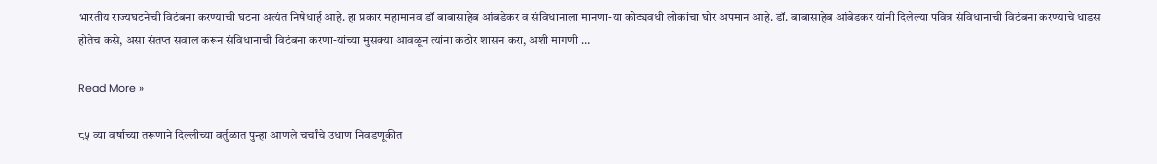भारतीय राज्यघटनेची विटंबना करण्याची घटना अत्यंत निषेधार्ह आहे. हा प्रकार महामानव डॉ बाबासाहेब आंबडेकर व संविधानाला मानणा-या कोट्यवधी लोकांचा घोर अपमान आहे. डॉ. बाबासाहेब आंबेडकर यांनी दिलेल्या पवित्र संविधानाची विटंबना करण्याचे धाडस होतेच कसे, असा संतप्त सवाल करून संविधानाची विटंबना करणा-यांच्या मुसक्या आवळून त्यांना कठोर शासन करा, अशी मागणी …

Read More »

८५ व्या वर्षाच्या तरूणाने दिल्लीच्या वर्तुळात पुन्हा आणले चर्चांचे उधाण निवडणूकीत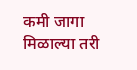कमी जागा मिळाल्या तरी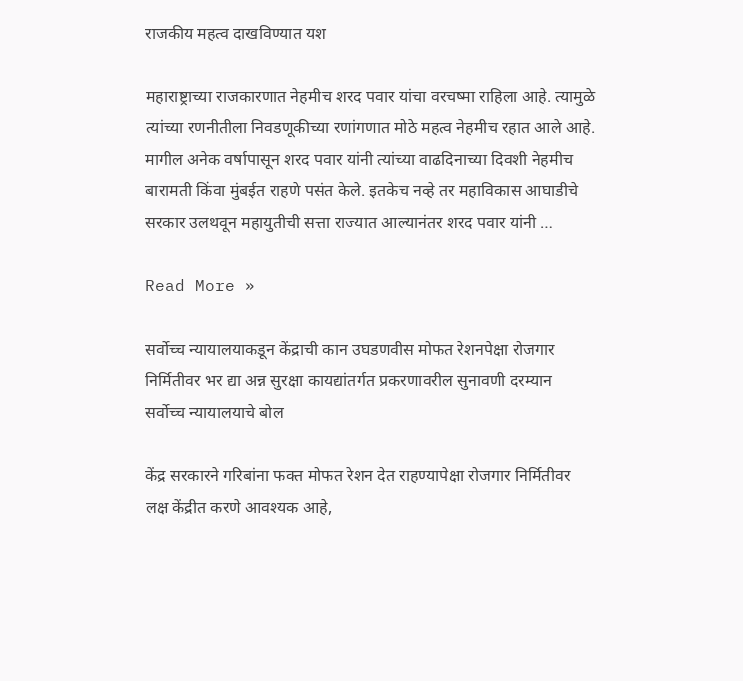राजकीय महत्व दाखविण्यात यश

महाराष्ट्राच्या राजकारणात नेहमीच शरद पवार यांचा वरचष्मा राहिला आहे. त्यामुळे त्यांच्या रणनीतीला निवडणूकीच्या रणांगणात मोठे महत्व नेहमीच रहात आले आहे. मागील अनेक वर्षापासून शरद पवार यांनी त्यांच्या वाढदिनाच्या दिवशी नेहमीच बारामती किंवा मुंबईत राहणे पसंत केले. इतकेच नव्हे तर महाविकास आघाडीचे सरकार उलथवून महायुतीची सत्ता राज्यात आल्यानंतर शरद पवार यांनी …

Read More »

सर्वोच्च न्यायालयाकडून केंद्राची कान उघडणवीस मोफत रेशनपेक्षा रोजगार निर्मितीवर भर द्या अन्न सुरक्षा कायद्यांतर्गत प्रकरणावरील सुनावणी दरम्यान सर्वोच्च न्यायालयाचे बोल

केंद्र सरकारने गरिबांना फक्त मोफत रेशन देत राहण्यापेक्षा रोजगार निर्मितीवर लक्ष केंद्रीत करणे आवश्यक आहे,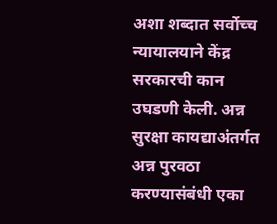अशा शब्दात सर्वोच्च न्यायालयाने केंद्र सरकारची कान उघडणी केली. अन्न सुरक्षा कायद्याअंतर्गत अन्न पुरवठा करण्यासंबंधी एका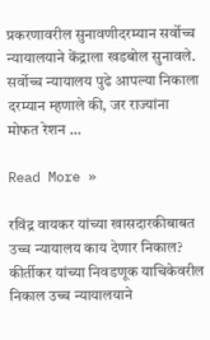प्रकरणावरील सुनावणीदरम्यान सर्वोच्च न्यायालयाने केंद्राला खडबोल सुनावले. सर्वोच्च न्यायालय पुढे आपल्या निकाला दरम्यान म्हणाले की, जर राज्यांना मोफत रेशन …

Read More »

रविंद्र वायकर यांच्या खासदारकीबाबत उच्च न्यायालय काय देणार निकाल? कीर्तीकर यांच्या निवडणूक याचिकेवरील निकाल उच्च न्यायालयाने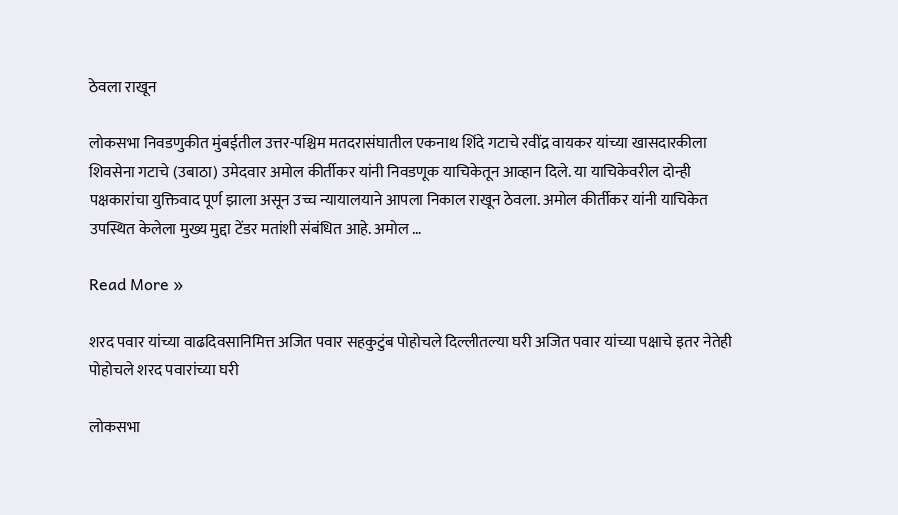ठेवला राखून

लोकसभा निवडणुकीत मुंबईतील उत्तर-पश्चिम मतदरासंघातील एकनाथ शिंदे गटाचे रवींद्र वायकर यांच्या खासदारकीला शिवसेना गटाचे (उबाठा) उमेदवार अमोल कीर्तीकर यांनी निवडणूक याचिकेतून आव्हान दिले. या याचिकेवरील दोन्ही पक्षकारांचा युक्तिवाद पूर्ण झाला असून उच्च न्यायालयाने आपला निकाल राखून ठेवला. अमोल कीर्तीकर यांनी याचिकेत उपस्थित केलेला मुख्य मुद्दा टेंडर मतांशी संबंधित आहे. अमोल …

Read More »

शरद पवार यांच्या वाढदिवसानिमित्त अजित पवार सहकुटुंब पोहोचले दिल्लीतल्या घरी अजित पवार यांच्या पक्षाचे इतर नेतेही पोहोचले शरद पवारांच्या घरी

लोकसभा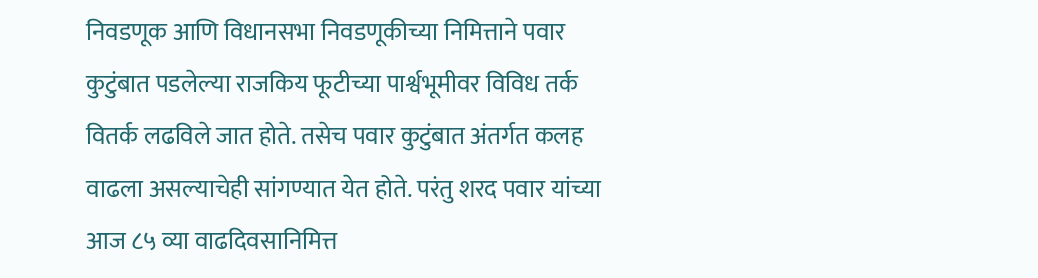निवडणूक आणि विधानसभा निवडणूकीच्या निमित्ताने पवार कुटुंबात पडलेल्या राजकिय फूटीच्या पार्श्वभूमीवर विविध तर्क वितर्क लढविले जात होते. तसेच पवार कुटुंबात अंतर्गत कलह वाढला असल्याचेही सांगण्यात येत होते. परंतु शरद पवार यांच्या आज ८५ व्या वाढदिवसानिमित्त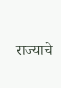राज्याचे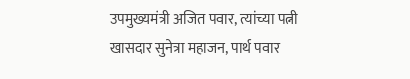उपमुख्यमंत्री अजित पवार, त्यांच्या पत्नी खासदार सुनेत्रा महाजन, पार्थ पवार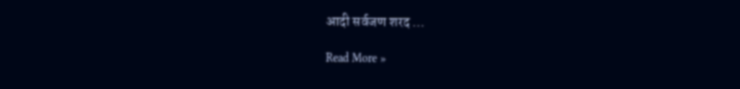आदी सर्वजण शरद …

Read More »